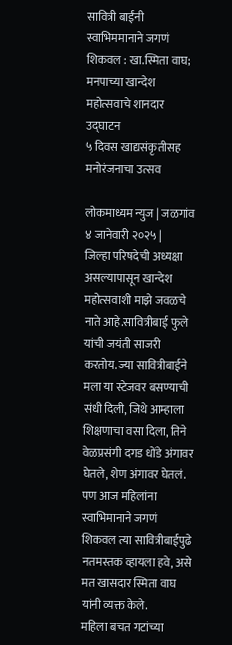सावित्री बाईंनी स्वाभिममानाने जगणं शिकवल : खा.स्मिता वाघ; मनपाच्या खान्देश महोत्सवाचे शानदार उद्घाटन
५ दिवस खाद्यसंकृतीसह मनोरंजनाचा उत्सव

लोकमाध्यम न्युज | जळगांव ४ जानेवारी २०२५ |
जिल्हा परिषदेची अध्यक्षा असल्यापासून खान्देश महोत्सवाशी माझे जवळचे नाते आहे.सावित्रीबाई फुले यांची जयंती साजरी करतोय. ज्या सावित्रीबाईने मला या स्टेजवर बसण्याची संधी दिली, जिथे आम्हाला शिक्षणाचा वसा दिला, तिने वेळप्रसंगी दगड धोंडे अंगावर घेतले, शेण अंगावर घेतलं. पण आज महिलांना स्वाभिमानाने जगणं शिकवल त्या सावित्रीबाईपुढे नतमस्तक व्हायला हवे, असे मत खासदार स्मिता वाघ यांनी व्यक्त केले.
महिला बचत गटांच्या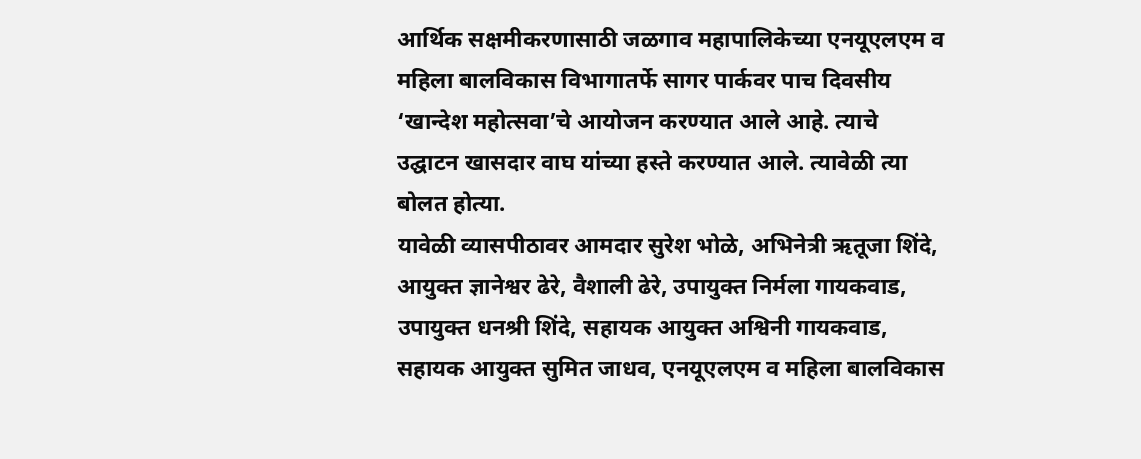आर्थिक सक्षमीकरणासाठी जळगाव महापालिकेच्या एनयूएलएम व महिला बालविकास विभागातर्फे सागर पार्कवर पाच दिवसीय ‘खान्देश महोत्सवा’चे आयोजन करण्यात आले आहे. त्याचे उद्घाटन खासदार वाघ यांच्या हस्ते करण्यात आले. त्यावेळी त्या बोलत होत्या.
यावेळी व्यासपीठावर आमदार सुरेश भोळे, अभिनेत्री ऋतूजा शिंदे, आयुक्त ज्ञानेश्वर ढेरे, वैशाली ढेरे, उपायुक्त निर्मला गायकवाड, उपायुक्त धनश्री शिंदे, सहायक आयुक्त अश्विनी गायकवाड, सहायक आयुक्त सुमित जाधव, एनयूएलएम व महिला बालविकास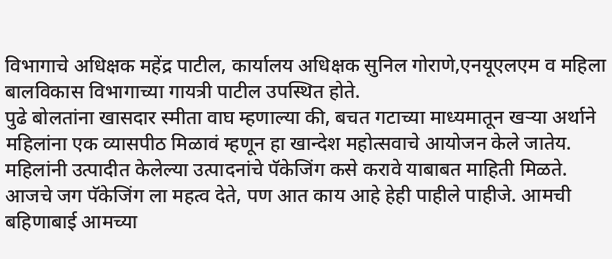विभागाचे अधिक्षक महेंद्र पाटील, कार्यालय अधिक्षक सुनिल गोराणे,एनयूएलएम व महिला बालविकास विभागाच्या गायत्री पाटील उपस्थित होते.
पुढे बोलतांना खासदार स्मीता वाघ म्हणाल्या की, बचत गटाच्या माध्यमातून खऱ्या अर्थाने महिलांना एक व्यासपीठ मिळावं म्हणून हा खान्देश महोत्सवाचे आयोजन केले जातेय. महिलांनी उत्पादीत केलेल्या उत्पादनांचे पॅकेजिंग कसे करावे याबाबत माहिती मिळते. आजचे जग पॅकेजिंग ला महत्व देते, पण आत काय आहे हेही पाहीले पाहीजे. आमची बहिणाबाई आमच्या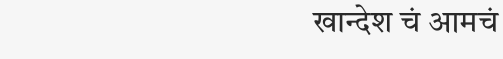खान्देश चं आमचं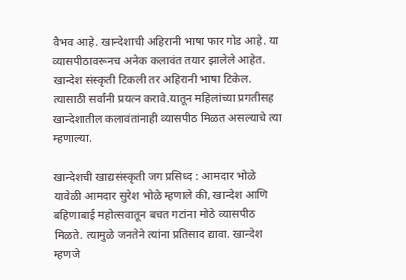वैभव आहे. खान्देशाची अहिरानी भाषा फार गोड आहे. या व्यासपीठावरूनच अनेक कलावंत तयार झालेले आहेत. खान्देश संस्कृती टिकली तर अहिरानी भाषा टिकेल. त्यासाठी सर्वांनी प्रयत्न करावे.यातून महिलांच्या प्रगतीसह खान्देशातील कलावंतांनाही व्यासपीठ मिळत असल्याचे त्या म्हणाल्या.

खान्देशची खाद्यसंस्कृती जग प्रसिध्द : आमदार भोळे
यावेळी आमदार सुरेश भोळे म्हणाले की, खान्देश आणि बहिणाबाई महोत्सवातून बचत गटांना मोठे व्यासपीठ मिळते. त्यामुळे जनतेने त्यांना प्रतिसाद द्यावा. खान्देश म्हणजे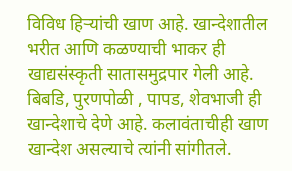विविध हिऱ्यांची खाण आहे. खान्देशातील भरीत आणि कळण्याची भाकर ही खाद्यसंस्कृती सातासमुद्रपार गेली आहे. बिबडि, पुरणपोळी , पापड, शेवभाजी ही खान्देशाचे देणे आहे. कलावंताचीही खाण खान्देश असल्याचे त्यांनी सांगीतले.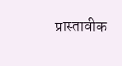प्रास्तावीक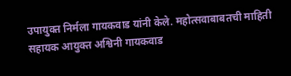उपायुक्त निर्मला गायकवाड यांनी केले. महोत्सवाबाबतची माहिती सहायक आयुक्त अश्विनी गायकवाड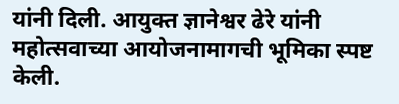यांनी दिली. आयुक्त ज्ञानेश्वर ढेरे यांनी महोत्सवाच्या आयोजनामागची भूमिका स्पष्ट केली.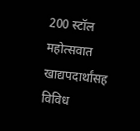200 स्टॉल
महोत्सवात खाद्यपदार्थांसह विविध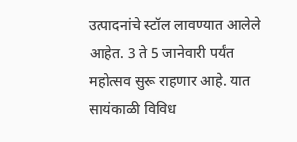उत्पादनांचे स्टॉल लावण्यात आलेले आहेत. 3 ते 5 जानेवारी पर्यंत महोत्सव सुरू राहणार आहे. यात सायंकाळी विविध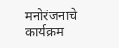मनोरंजनाचे कार्यक्रम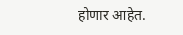होणार आहेत.